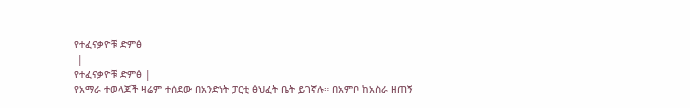የተፈናቃዮቹ ድምፅ
 |
የተፈናቃዮቹ ድምፅ |
የአማራ ተወላጆች ዛሬም ተሰደው በአንድነት ፓርቲ ፅህፈት ቤት ይገኛሉ። በአምቦ ከአስራ ዘጠኝ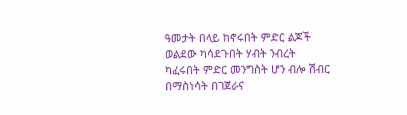ዓመታት በላይ ከኖሩበት ምድር ልጆች ወልደው ካሳደጉበት ሃብት ንብረት ካፈሩበት ምድር መንግስት ሆን ብሎ ሽብር በማስነሳት በገጀራና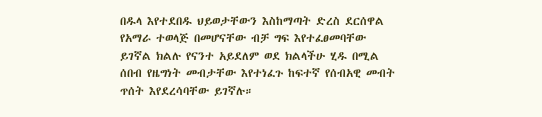በዱላ እየተደበዱ ህይወታቸውን እስከማጣት ድረስ ደርሰዋል የአማራ ተወላጅ በመሆናቸው ብቻ ግፍ እየተፈፀመባቸው ይገኛል ክልሉ የናንተ አይደለም ወደ ክልላችሁ ሂዱ በሚል ሰበብ የዜግነት መብታቸው እየተነፈጉ ከፍተኛ የሰብአዊ መብት ጥሰት እየደረሳባቸው ይገኛሉ።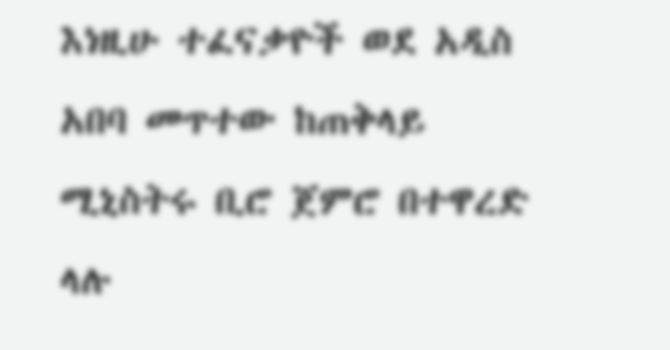እነዚሁ ተፈናቃዮች ወደ አዲስ አበባ መጥተው ከጠቅላይ ሚኒስትሩ ቢሮ ጀምሮ በተዋረድ ላሉ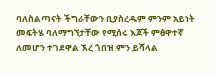ባለስልጣናት ችግራቸውን ቢያስረዱም ምንም አይነት መፍትሄ ባለማግኘታቸው የሚሰሩ እጆች ምፅዋተኛ ለመሆን ተገደዋል ኧረ ጎበዝ ምን ይሻላል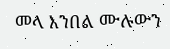መላ እንበል ሙሉውን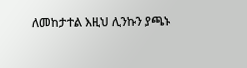ለመከታተል እዚህ ሊንኩን ያጫኑ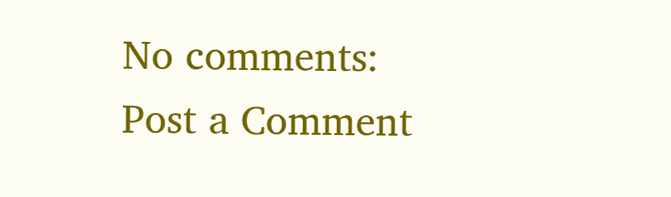No comments:
Post a Comment